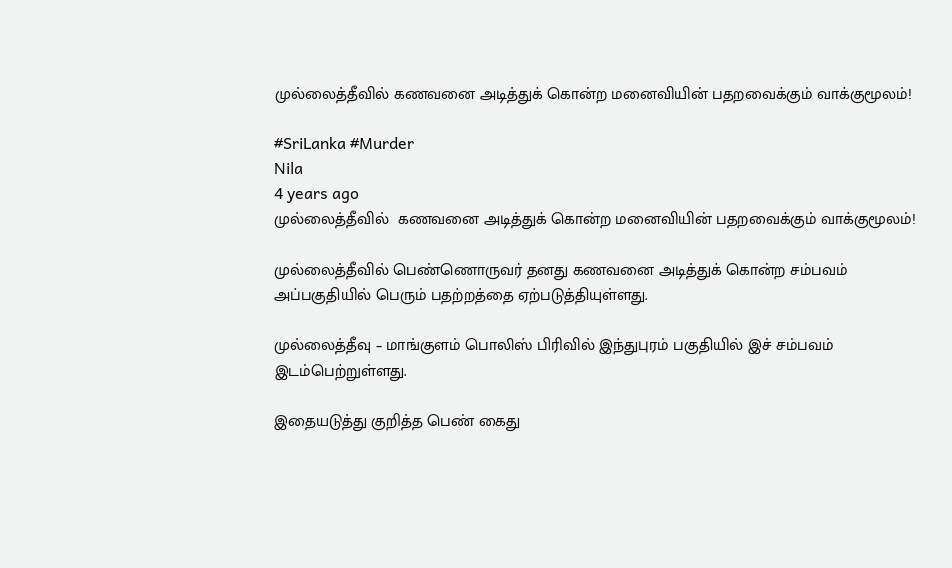முல்லைத்தீவில் கணவனை அடித்துக் கொன்ற மனைவியின் பதறவைக்கும் வாக்குமூலம்!

#SriLanka #Murder
Nila
4 years ago
முல்லைத்தீவில்  கணவனை அடித்துக் கொன்ற மனைவியின் பதறவைக்கும் வாக்குமூலம்!

முல்லைத்தீவில் பெண்ணொருவர் தனது கணவனை அடித்துக் கொன்ற சம்பவம் அப்பகுதியில் பெரும் பதற்றத்தை ஏற்படுத்தியுள்ளது.

முல்லைத்தீவு – மாங்குளம் பொலிஸ் பிரிவில் இந்துபுரம் பகுதியில் இச் சம்பவம் இடம்பெற்றுள்ளது.

இதையடுத்து குறித்த பெண் கைது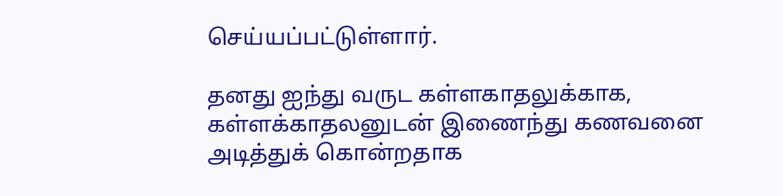செய்யப்பட்டுள்ளார்.

தனது ஐந்து வருட கள்ளகாதலுக்காக, கள்ளக்காதலனுடன் இணைந்து கணவனை அடித்துக் கொன்றதாக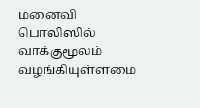மனைவி பொலிஸில் வாக்குமூலம் வழங்கியுள்ளமை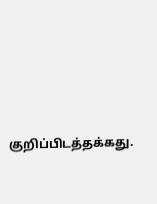குறிப்பிடத்தக்கது.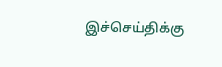இச்செய்திக்கு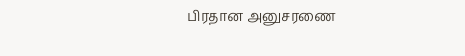பிரதான அனுசரணை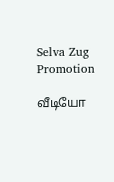Selva Zug Promotion

வீடியோ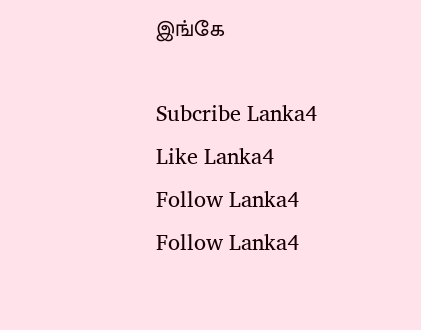இங்கே

Subcribe Lanka4
Like Lanka4
Follow Lanka4
Follow Lanka4